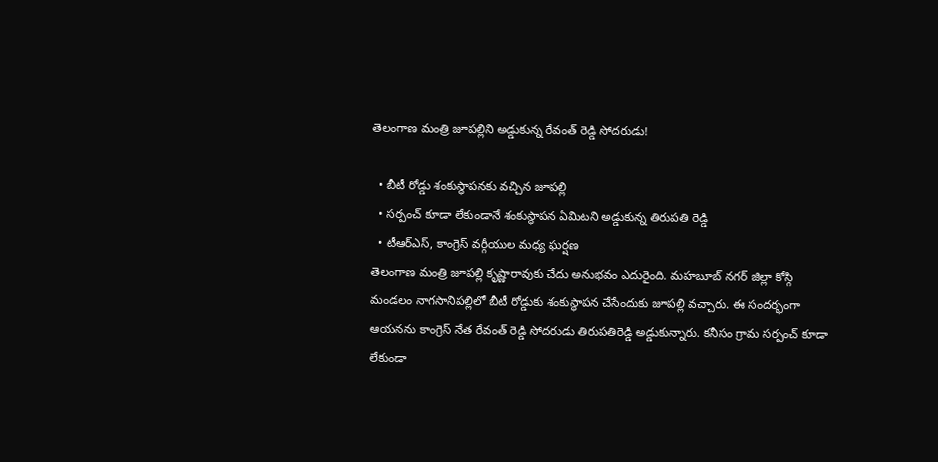తెలంగాణ మంత్రి జూపల్లిని అడ్డుకున్న రేవంత్ రెడ్డి సోదరుడు!

  • బీటీ రోడ్డు శంకుస్థాపనకు వచ్చిన జూపల్లి
  • సర్పంచ్ కూడా లేకుండానే శంకుస్థాపన ఏమిటని అడ్డుకున్న తిరుపతి రెడ్డి
  • టీఆర్ఎస్, కాంగ్రెస్ వర్గీయుల మధ్య ఘర్షణ
తెలంగాణ మంత్రి జూపల్లి కృష్ణారావుకు చేదు అనుభవం ఎదురైంది. మహబూబ్ నగర్ జిల్లా కోస్గి మండలం నాగసానిపల్లిలో బీటీ రోడ్డుకు శంకుస్థాపన చేసేందుకు జూపల్లి వచ్చారు. ఈ సందర్భంగా ఆయనను కాంగ్రెస్ నేత రేవంత్ రెడ్డి సోదరుడు తిరుపతిరెడ్డి అడ్డుకున్నారు. కనీసం గ్రామ సర్పంచ్ కూడా లేకుండా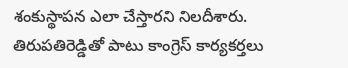శంకుస్థాపన ఎలా చేస్తారని నిలదీశారు. తిరుపతిరెడ్డితో పాటు కాంగ్రెస్ కార్యకర్తలు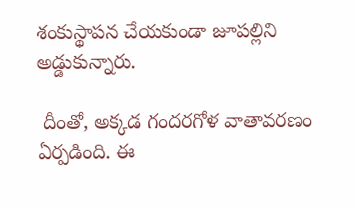శంకుస్థాపన చేయకుండా జూపల్లిని అడ్డుకున్నారు.

 దీంతో, అక్కడ గందరగోళ వాతావరణం ఏర్పడింది. ఈ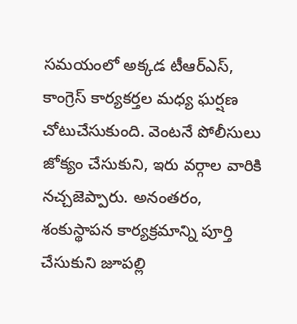సమయంలో అక్కడ టీఆర్ఎస్, కాంగ్రెస్ కార్యకర్తల మధ్య ఘర్షణ చోటుచేసుకుంది. వెంటనే పోలీసులు జోక్యం చేసుకుని, ఇరు వర్గాల వారికి నచ్చజెప్పారు. అనంతరం, శంకుస్థాపన కార్యక్రమాన్ని పూర్తి చేసుకుని జూపల్లి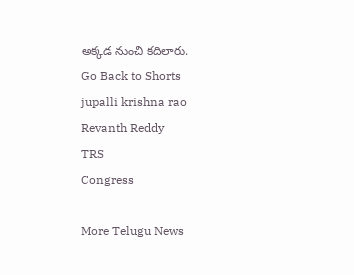అక్కడ నుంచి కదిలారు.
Go Back to Shorts
jupalli krishna rao
Revanth Reddy
TRS
Congress

More Telugu News